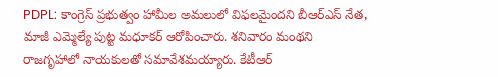PDPL: కాంగ్రెస్ ప్రభుత్వం హామీల అమలులో విఫలమైందని బీఆర్ఎస్ నేత, మాజీ ఎమ్మెల్యే పుట్ట మధూకర్ ఆరోపించారు. శనివారం మంథని రాజగృహాలో నాయకులతో సమావేశమయ్యారు. కేటీఆర్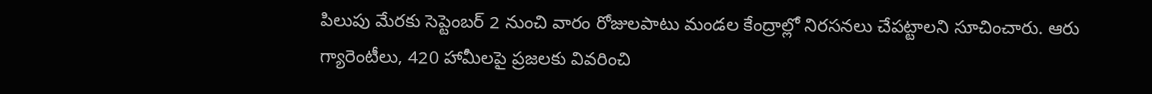పిలుపు మేరకు సెప్టెంబర్ 2 నుంచి వారం రోజులపాటు మండల కేంద్రాల్లో నిరసనలు చేపట్టాలని సూచించారు. ఆరు గ్యారెంటీలు, 420 హామీలపై ప్రజలకు వివరించి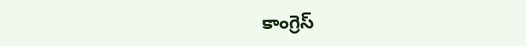కాంగ్రెస్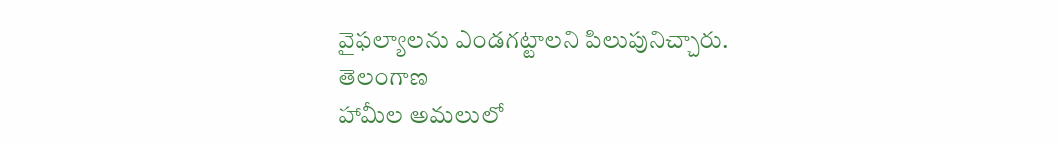వైఫల్యాలను ఎండగట్టాలని పిలుపునిచ్చారు.
తెలంగాణ
హామీల అమలులో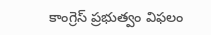కాంగ్రెస్ ప్రభుత్వం విఫలం